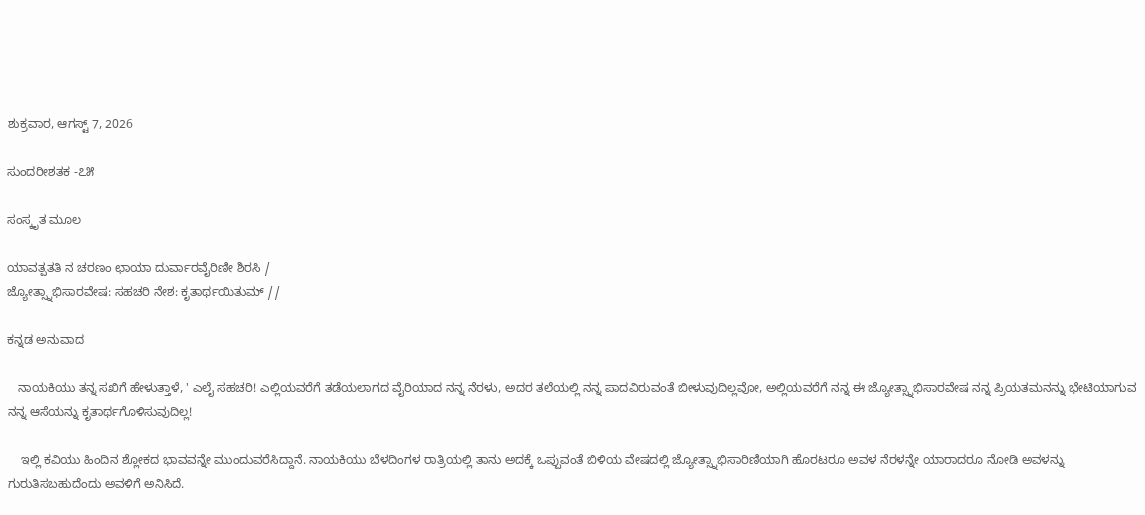ಶುಕ್ರವಾರ, ಆಗಸ್ಟ್ 7, 2026

ಸುಂದರೀಶತಕ -೭೫

ಸಂಸ್ಕೃತ ಮೂಲ

ಯಾವತ್ಪತತಿ ನ ಚರಣಂ ಛಾಯಾ ದುರ್ವಾರವೈರಿಣೀ ಶಿರಸಿ /
ಜ್ಯೋತ್ಸ್ನಾಭಿಸಾರವೇಷ: ಸಹಚರಿ ನೇಶ: ಕೃತಾರ್ಥಯಿತುಮ್ //

ಕನ್ನಡ ಅನುವಾದ

   ನಾಯಕಿಯು ತನ್ನ ಸಖಿಗೆ ಹೇಳುತ್ತಾಳೆ, ' ಎಲೈ ಸಹಚರಿ! ಎಲ್ಲಿಯವರೆಗೆ ತಡೆಯಲಾಗದ ವೈರಿಯಾದ ನನ್ನ ನೆರಳು, ಅದರ ತಲೆಯಲ್ಲಿ ನನ್ನ ಪಾದವಿರುವಂತೆ ಬೀಳುವುದಿಲ್ಲವೋ, ಅಲ್ಲಿಯವರೆಗೆ ನನ್ನ ಈ ಜ್ಯೋತ್ಸ್ನಾಭಿಸಾರವೇಷ ನನ್ನ ಪ್ರಿಯತಮನನ್ನು ಭೇಟಿಯಾಗುವ ನನ್ನ ಆಸೆಯನ್ನು ಕೃತಾರ್ಥಗೊಳಿಸುವುದಿಲ್ಲ!

    ಇಲ್ಲಿ ಕವಿಯು ಹಿಂದಿನ ಶ್ಲೋಕದ ಭಾವವನ್ನೇ ಮುಂದುವರೆಸಿದ್ದಾನೆ. ನಾಯಕಿಯು ಬೆಳದಿಂಗಳ ರಾತ್ರಿಯಲ್ಲಿ ತಾನು ಅದಕ್ಕೆ ಒಪ್ಪುವಂತೆ ಬಿಳಿಯ ವೇಷದಲ್ಲಿ ಜ್ಯೋತ್ಸ್ನಾಭಿಸಾರಿಣಿಯಾಗಿ ಹೊರಟರೂ ಅವಳ ನೆರಳನ್ನೇ ಯಾರಾದರೂ ನೋಡಿ ಅವಳನ್ನು ಗುರುತಿಸಬಹುದೆಂದು ಅವಳಿಗೆ ಅನಿಸಿದೆ.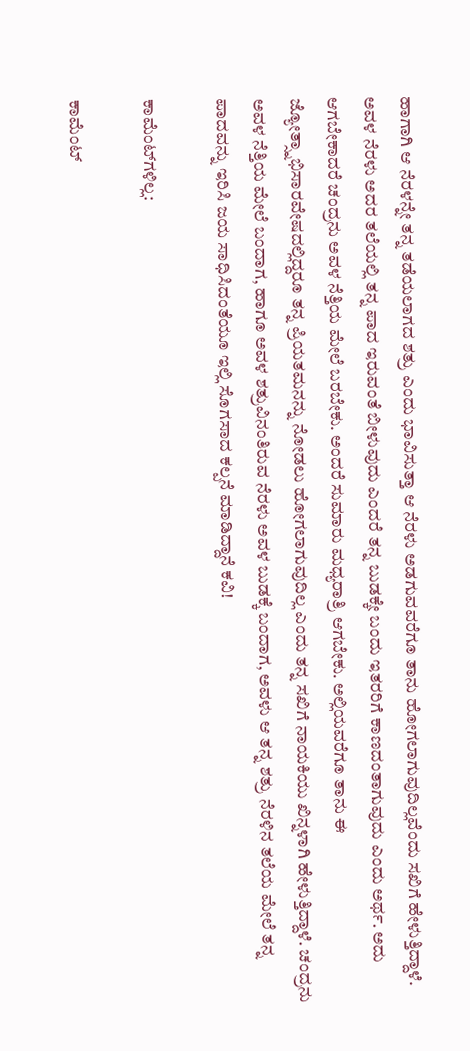ಹಾಗಾಗಿ ಆ ನೆರಳನ್ನೇ ತನ್ನ ತಡೆಯಲಾಗದ ಶತ್ರು ಎಂದು ಭಾವಿಸುತ್ತಾ ಆ ನೆರಳು ಅಡಗುವವರೆಗೂ ತಾನು ಹೋಗಲಾಗುವುದಿಲ್ಲವೆಂದು ಸಖಿಗೆ ಹೇಳುತ್ತಿದ್ದಾಳೆ. ಅವಳ ನೆರಳು ಅದರ ತಲೆಯಲ್ಲಿ ತನ್ನ ಪಾದ ಇರುವಂತೆ ಬೀಳುವುದು ಎಂದರೆ ತನ್ನ ಬುಡಕ್ಕೇ ಬಂದು ಇತರರಿಗೆ ಕಾಣದಂತಾಗುವುದು ಎಂದು ಅರ್ಥ. ಅದು ಆಗಬೇಕಾದರೆ ಚಂದ್ರನು ಅವಳ ನೆತ್ತಿಯ ಮೇಲೆ ಬರಬೇಕು. ಅಂದರೆ ಸುಮಾರು ಮಧ್ಯರಾತ್ರಿ ಆಗಬೇಕು. ಅಲ್ಲಿಯವರೆಗೂ ತಾನು ಈ ಜ್ಯೋತ್ಸ್ನಾಭಿಸಾರವೇಷದಲ್ಲಿದ್ದರೂ ತನ್ನ ಪ್ರಿಯತಮನನ್ನು ನೋಡಲು ಹೋಗಲಾಗುವುದಿಲ್ಲ ಎಂದು ತನ್ನ ಸಖಿಗೆ ನಾಯಕಿಯು ಖಿನ್ನಳಾಗಿ ಹೇಳುತ್ತಿದ್ದಾಳೆ. ಚಂದ್ರನು ಅವಳ ನೆತ್ತಿಯ ಮೇಲೆ ಬಂದಾಗ, ಹಾಗೂ ಅವಳ ಶತ್ರುವಿನಂತಿರುವ ನೆರಳು ಅವಳ ಬುಡಕ್ಕೆ ಬಂದಾಗ, ಅವಳು ಆ ತನ್ನ ಶತ್ರು ನೆರಳಿನ ತಲೆಯ ಮೇಲೆ ತನ್ನ ಪಾದವನ್ನು ಇರಿಸಿ ಜಯ ಸಾಧಿಸಿದಂತೆಯೂ ಇಲ್ಲಿ ಸೊಗಸಾದ ಕಲ್ಪನೆ ಮಾಡಿದ್ದಾನೆ ಕವಿ!

ಕಾಮೆಂಟ್‌ಗಳಿಲ್ಲ:

ಕಾಮೆಂಟ್‌‌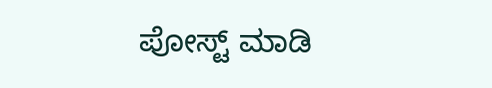ಪೋಸ್ಟ್‌ ಮಾಡಿ